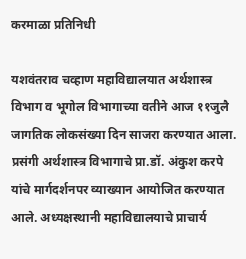करमाळा प्रतिनिधी

यशवंतराव चव्हाण महाविद्यालयात अर्थशास्त्र विभाग व भूगोल विभागाच्या वतीने आज ११जुलै जागतिक लोकसंख्या दिन साजरा करण्यात आला. प्रसंगी अर्थशास्त्र विभागाचे प्रा.डॉ. अंकुश करपे यांचे मार्गदर्शनपर व्याख्यान आयोजित करण्यात आले. अध्यक्षस्थानी महाविद्यालयाचे प्राचार्य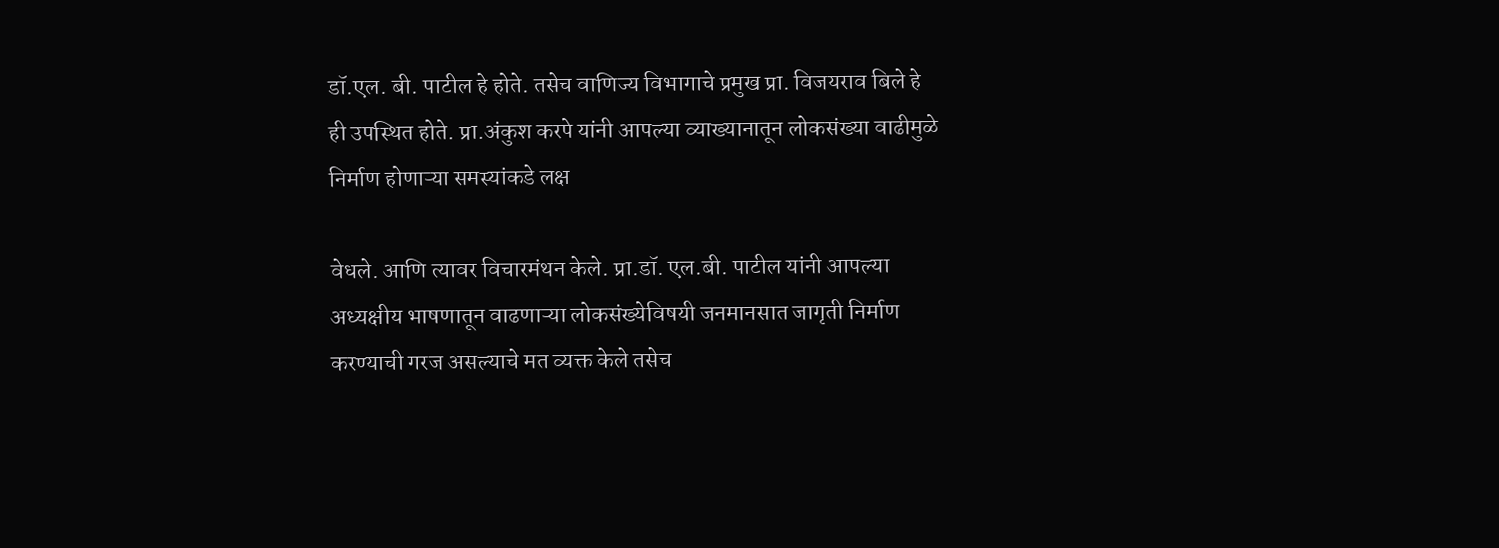डॉ.एल. बी. पाटील हे होते. तसेच वाणिज्य विभागाचे प्रमुख प्रा. विजयराव बिले हे ही उपस्थित होते. प्रा.अंकुश करपे यांनी आपल्या व्याख्यानातून लोकसंख्या वाढीमुळे निर्माण होणाऱ्या समस्यांकडे लक्ष

वेधले. आणि त्यावर विचारमंथन केले. प्रा.डॉ. एल.बी. पाटील यांनी आपल्या अध्यक्षीय भाषणातून वाढणाऱ्या लोकसंख्येविषयी जनमानसात जागृती निर्माण करण्याची गरज असल्याचे मत व्यक्त केले तसेच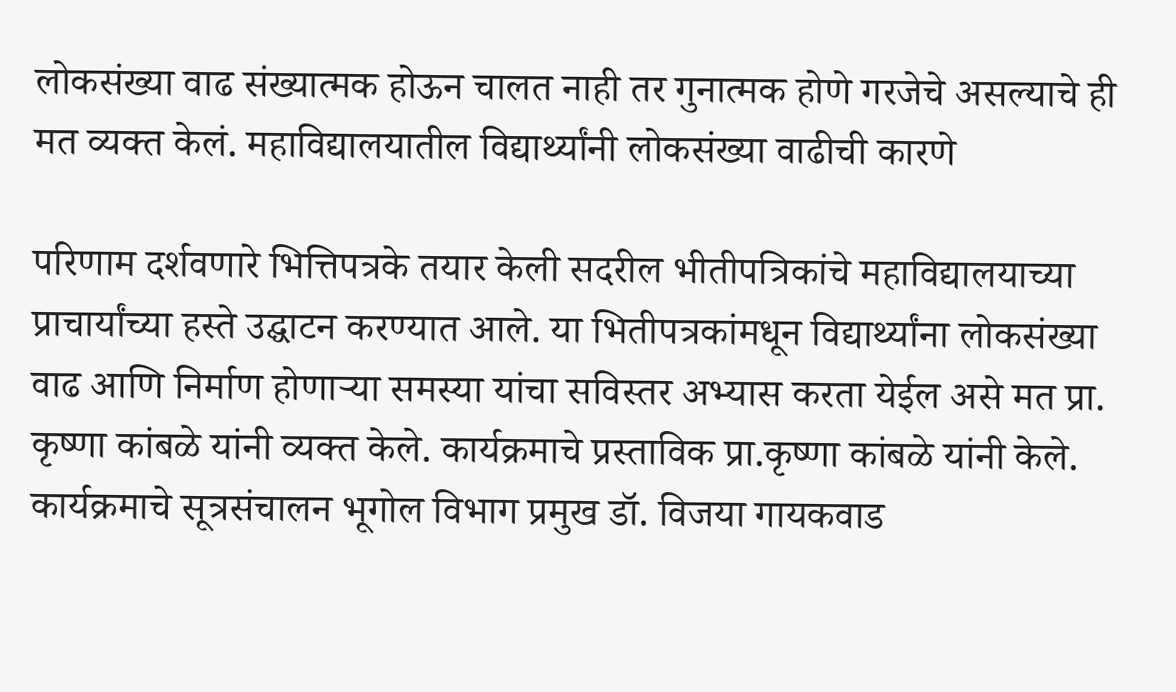लोकसंख्या वाढ संख्यात्मक होऊन चालत नाही तर गुनात्मक होणे गरजेचे असल्याचे ही मत व्यक्त केलं. महाविद्यालयातील विद्यार्थ्यांनी लोकसंख्या वाढीची कारणे

परिणाम दर्शवणारे भित्तिपत्रके तयार केली सदरील भीतीपत्रिकांचे महाविद्यालयाच्या प्राचार्यांच्या हस्ते उद्घाटन करण्यात आले. या भितीपत्रकांमधून विद्यार्थ्यांना लोकसंख्या वाढ आणि निर्माण होणाऱ्या समस्या यांचा सविस्तर अभ्यास करता येईल असे मत प्रा. कृष्णा कांबळे यांनी व्यक्त केले. कार्यक्रमाचे प्रस्ताविक प्रा.कृष्णा कांबळे यांनी केले. कार्यक्रमाचे सूत्रसंचालन भूगोल विभाग प्रमुख डॉ. विजया गायकवाड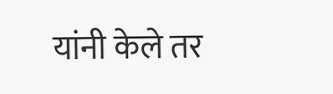यांनी केले तर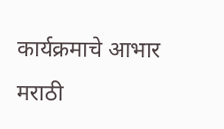कार्यक्रमाचे आभार मराठी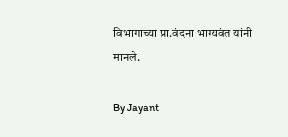विभागाच्या प्रा.वंदना भाग्यवंत यांनी मानले.

By Jayant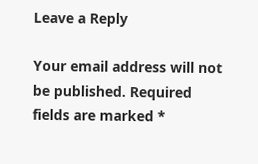Leave a Reply

Your email address will not be published. Required fields are marked *